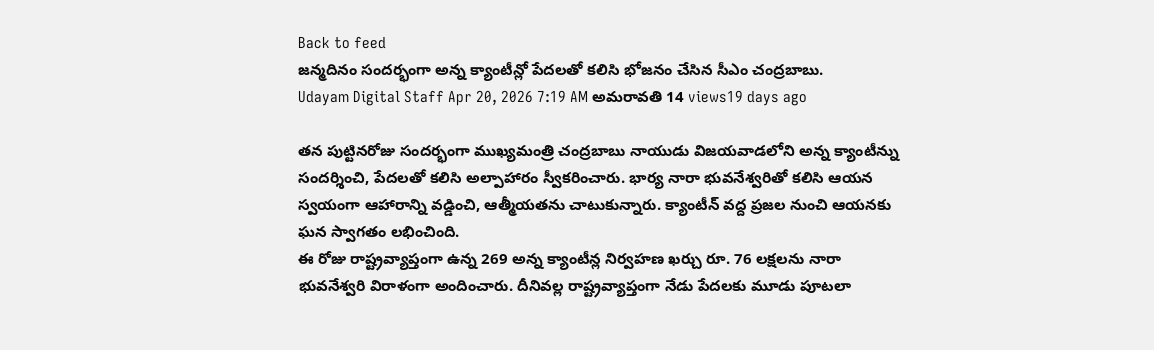Back to feed
జన్మదినం సందర్భంగా అన్న క్యాంటీన్లో పేదలతో కలిసి భోజనం చేసిన సీఎం చంద్రబాబు.
Udayam Digital Staff Apr 20, 2026 7:19 AM అమరావతి 14 views19 days ago

తన పుట్టినరోజు సందర్భంగా ముఖ్యమంత్రి చంద్రబాబు నాయుడు విజయవాడలోని అన్న క్యాంటీన్ను సందర్శించి, పేదలతో కలిసి అల్పాహారం స్వీకరించారు. భార్య నారా భువనేశ్వరితో కలిసి ఆయన స్వయంగా ఆహారాన్ని వడ్డించి, ఆత్మీయతను చాటుకున్నారు. క్యాంటీన్ వద్ద ప్రజల నుంచి ఆయనకు ఘన స్వాగతం లభించింది.
ఈ రోజు రాష్ట్రవ్యాప్తంగా ఉన్న 269 అన్న క్యాంటీన్ల నిర్వహణ ఖర్చు రూ. 76 లక్షలను నారా భువనేశ్వరి విరాళంగా అందించారు. దీనివల్ల రాష్ట్రవ్యాప్తంగా నేడు పేదలకు మూడు పూటలా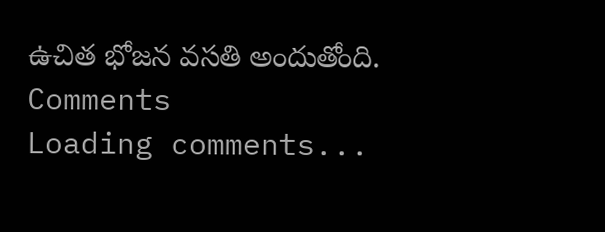ఉచిత భోజన వసతి అందుతోంది.
Comments
Loading comments...